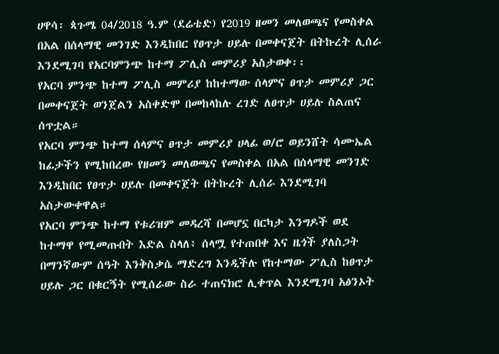ሀዋሳ፡ ጳጉሜ 04/2018 ዓ.ም (ደሬቴድ) የ2019 ዘመን መለወጫና የመስቀል በአል በሰላማዊ መንገድ እንዲከበር የፀጥታ ሀይሉ በመቀናጀት በትኩረት ሊሰራ እንደሚገባ የአርባምንጭ ከተማ ፖሊስ መምሪያ አስታወቀ፡፡
የአርባ ምንጭ ከተማ ፖሊስ መምሪያ ከከተማው ሰላምና ፀጥታ መምሪያ ጋር በመቀናጀት ወንጀልን አስቀድሞ በመከላከሉ ረገድ ለፀጥታ ሀይሉ ስልጠና ሰጥቷል።
የአርባ ምንጭ ከተማ ሰላምና ፀጥታ መምሪያ ሀላፊ ወ/ሮ ወይንሸት ሳሙኤል ከፊታችን የሚከበረው የዘመን መለወጫና የመስቀል በአል በሰላማዊ መንገድ እንዲከበር የፀጥታ ሀይሉ በመቀናጀት በትኩረት ሊሰራ እንደሚገባ አስታውቀዋል።
የአርባ ምንጭ ከተማ የቱሪዝም መዳረሻ በመሆኗ በርካታ እንግዶች ወደ ከተማዋ የሚመጡበት እድል ስላለ፥ ሰላሟ የተጠበቀ እና ዜጎች ያለስጋት በማንኛውም ሰዓት እንቅስቃሴ ማድረግ እንዲችሉ የከተማው ፖሊስ ከፀጥታ ሀይሉ ጋር በቁርኝት የሚሰራው ስራ ተጠናክሮ ሊቀጥል እንደሚገባ አፅንኦት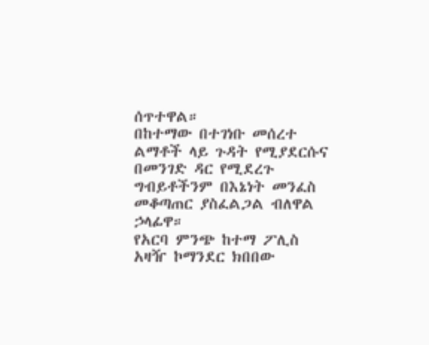ሰጥተዋል።
በከተማው በተገነቡ መሰረተ ልማቶች ላይ ጉዳት የሚያደርሱና በመንገድ ዳር የሚደረጉ ግብይቶችንም በእኔነት መንፈስ መቆጣጠር ያስፈልጋል ብለዋል ኃላፊዋ።
የአርባ ምንጭ ከተማ ፖሊስ አዛዥ ኮማንደር ክበበው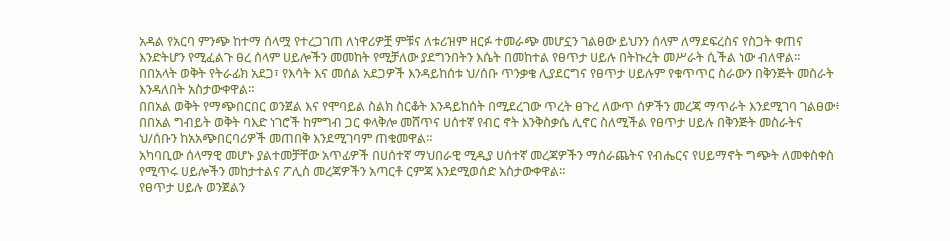አዳል የአርባ ምንጭ ከተማ ሰላሟ የተረጋገጠ ለነዋሪዎቿ ምቹና ለቱሪዝም ዘርፉ ተመራጭ መሆኗን ገልፀው ይህንን ሰላም ለማደፍረስና የስጋት ቀጠና እንድትሆን የሚፈልጉ ፀረ ሰላም ሀይሎችን መመከት የሚቻለው ያደግንበትን እሴት በመከተል የፀጥታ ሀይሉ በትኩረት መሥራት ሲችል ነው ብለዋል።
በበአላት ወቅት የትራፊክ አደጋ፣ የእሳት እና መሰል አደጋዎች እንዳይከሰቱ ህ/ሰቡ ጥንቃቄ ሊያደርግና የፀጥታ ሀይሉም የቁጥጥር ስራውን በቅንጅት መስራት እንዳለበት አስታውቀዋል።
በበአል ወቅት የማጭበርበር ወንጀል እና የሞባይል ስልክ ስርቆት እንዳይከሰት በሚደረገው ጥረት ፀጉረ ለውጥ ሰዎችን መረጃ ማጥራት እንደሚገባ ገልፀው፥ በበአል ግብይት ወቅት ባእድ ነገሮች ከምግብ ጋር ቀላቅሎ መሸጥና ሀሰተኛ የብር ኖት እንቅስቃሴ ሊኖር ስለሚችል የፀጥታ ሀይሉ በቅንጅት መስራትና ህ/ሰቡን ከአአጭበርባሪዎች መጠበቅ እንደሚገባም ጠቁመዋል።
አካባቢው ሰላማዊ መሆኑ ያልተመቻቸው አጥፊዎች በሀሰተኛ ማህበራዊ ሚዲያ ሀሰተኛ መረጃዎችን ማሰራጨትና የብሔርና የሀይማኖት ግጭት ለመቀስቀስ የሚጥሩ ሀይሎችን መከታተልና ፖሊስ መረጃዎችን አጣርቶ ርምጃ እንደሚወሰድ አስታውቀዋል።
የፀጥታ ሀይሉ ወንጀልን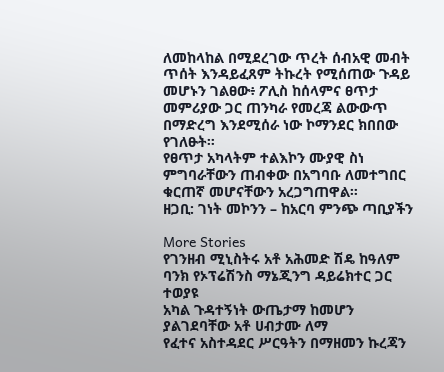ለመከላከል በሚደረገው ጥረት ሰብአዊ መብት ጥሰት እንዳይፈጸም ትኩረት የሚሰጠው ጉዳይ መሆኑን ገልፀው፥ ፖሊስ ከሰላምና ፀጥታ መምሪያው ጋር ጠንካራ የመረጃ ልውውጥ በማድረግ እንደሚሰራ ነው ኮማንደር ክበበው የገለፁት።
የፀጥታ አካላትም ተልእኮን ሙያዊ ስነ ምግባራቸውን ጠብቀው በአግባቡ ለመተግበር ቁርጠኛ መሆናቸውን አረጋግጠዋል።
ዘጋቢ: ገነት መኮንን – ከአርባ ምንጭ ጣቢያችን

More Stories
የገንዘብ ሚኒስትሩ አቶ አሕመድ ሽዴ ከዓለም ባንክ የኦፕሬሽንስ ማኔጂንግ ዳይሬክተር ጋር ተወያዩ
አካል ጉዳተኝነት ውጤታማ ከመሆን ያልገደባቸው አቶ ሀብታሙ ለማ
የፈተና አስተዳደር ሥርዓትን በማዘመን ኩረጃን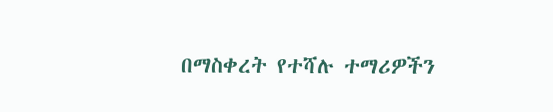በማስቀረት የተሻሉ ተማሪዎችን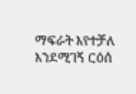ማፍራት እየተቻለ እንደሚገኝ ርዕሰ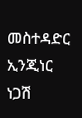መስተዳድር ኢንጂነር ነጋሽ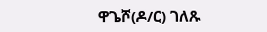ዋጌሾ(ዶ/ር) ገለጹ